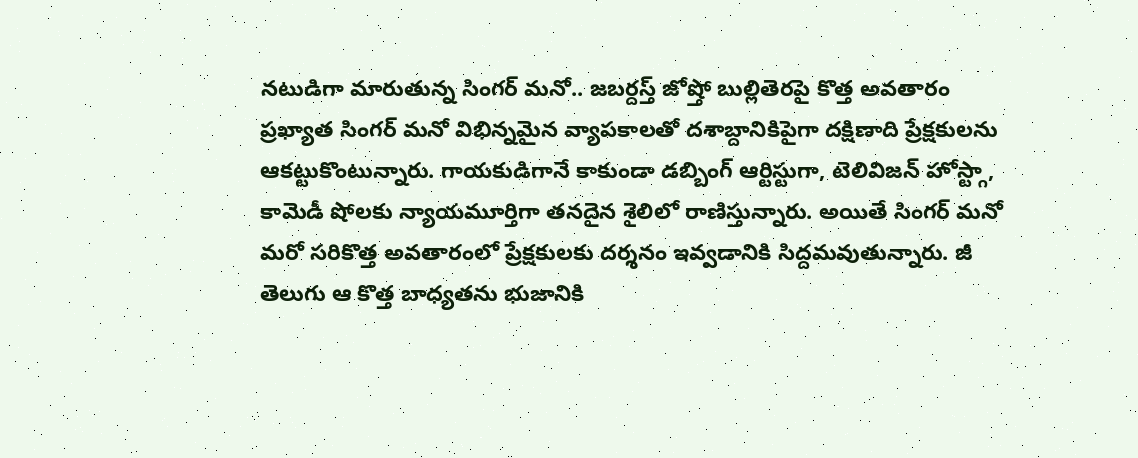నటుడిగా మారుతున్న సింగర్ మనో.. జబర్దస్త్ జోష్తో బుల్లితెరపై కొత్త అవతారం
ప్రఖ్యాత సింగర్ మనో విభిన్నమైన వ్యాపకాలతో దశాబ్దానికిపైగా దక్షిణాది ప్రేక్షకులను ఆకట్టుకొంటున్నారు. గాయకుడిగానే కాకుండా డబ్బింగ్ ఆర్టిస్టుగా, టెలివిజన్ హోస్ట్గా, కామెడీ షోలకు న్యాయమూర్తిగా తనదైన శైలిలో రాణిస్తున్నారు. అయితే సింగర్ మనో మరో సరికొత్త అవతారంలో ప్రేక్షకులకు దర్శనం ఇవ్వడానికి సిద్దమవుతున్నారు. జీ తెలుగు ఆ కొత్త బాధ్యతను భుజానికి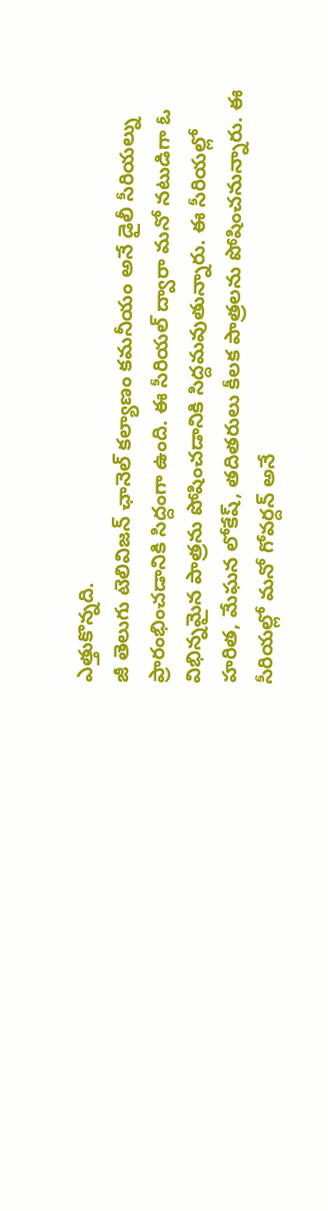ఎత్తుకొన్నది.
జీ తెలుగు టెలివిజన్ ఛానెల్ కల్యాణం కమనీయం అనే డైలీ సీరియల్ను ప్రారంభించడానికి సిద్దంగా ఉంది. ఈ సీరియల్ ద్వారా మనో నటుడిగా ఓ విభిన్నమైన పాత్రను పోషించడానికి సిద్దమవుతున్నారు. ఈ సీరియల్లో హరిత, మేఘన లోకేష్, తదితరులు కీలక పాత్రలను పోషించనున్నారు. ఈ సీరియల్లో మనో గోవర్దన్ అనే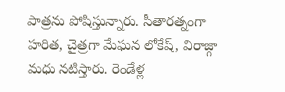పాత్రను పోషిస్తున్నారు. సీతారత్నంగా హరిత, చైత్రగా మేఘన లోకేష్, విరాజ్గా మధు నటిస్తారు. రెండేళ్ల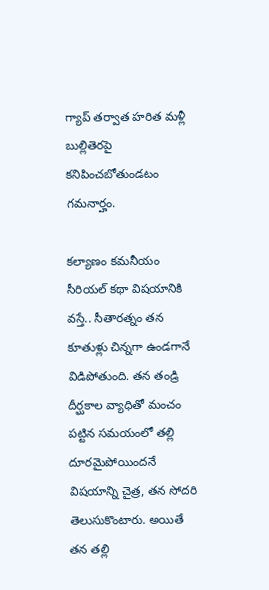గ్యాప్ తర్వాత హరిత మళ్లీ బుల్లితెరపై కనిపించబోతుండటం గమనార్హం.

కల్యాణం కమనీయం సీరియల్ కథా విషయానికి వస్తే.. సీతారత్నం తన కూతుళ్లు చిన్నగా ఉండగానే విడిపోతుంది. తన తండ్రి దీర్ఘకాల వ్యాధితో మంచం పట్టిన సమయంలో తల్లి దూరమైపోయిందనే విషయాన్ని చైత్ర, తన సోదరి తెలుసుకొంటారు. అయితే తన తల్లి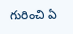గురించి ఏ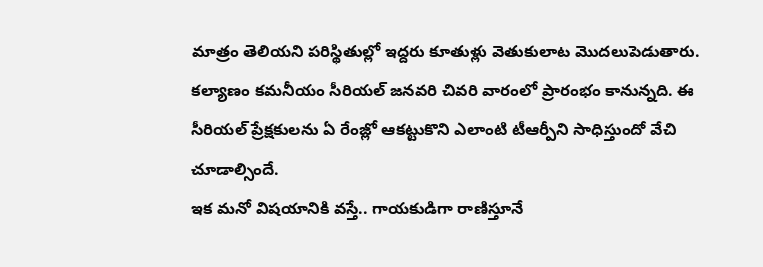మాత్రం తెలియని పరిస్థితుల్లో ఇద్దరు కూతుళ్లు వెతుకులాట మొదలుపెడుతారు.
కల్యాణం కమనీయం సీరియల్ జనవరి చివరి వారంలో ప్రారంభం కానున్నది. ఈ సీరియల్ ప్రేక్షకులను ఏ రేంజ్లో ఆకట్టుకొని ఎలాంటి టీఆర్పీని సాధిస్తుందో వేచి చూడాల్సిందే.
ఇక మనో విషయానికి వస్తే.. గాయకుడిగా రాణిస్తూనే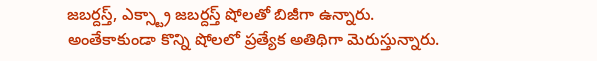జబర్దస్త్, ఎక్స్ట్రా జబర్దస్త్ షోలతో బిజీగా ఉన్నారు. అంతేకాకుండా కొన్ని షోలలో ప్రత్యేక అతిథిగా మెరుస్తున్నారు.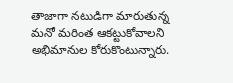తాజాగా నటుడిగా మారుతున్న మనో మరింత ఆకట్టుకోవాలని అభిమానుల కోరుకొంటున్నారు.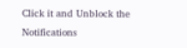Click it and Unblock the Notifications